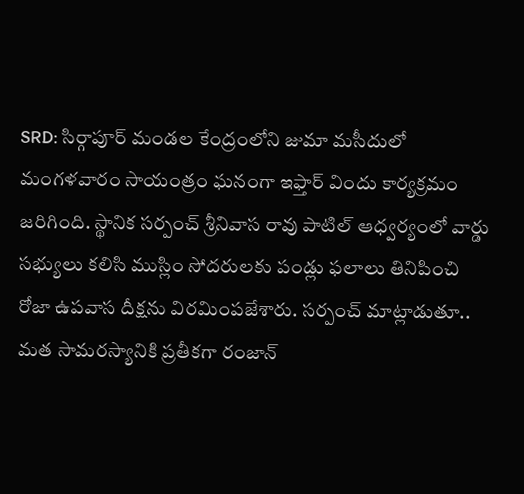SRD: సిర్గాపూర్ మండల కేంద్రంలోని జుమా మసీదులో మంగళవారం సాయంత్రం ఘనంగా ఇఫ్తార్ విందు కార్యక్రమం జరిగింది. స్థానిక సర్పంచ్ శ్రీనివాస రావు పాటిల్ ఆధ్వర్యంలో వార్డు సభ్యులు కలిసి ముస్లిం సోదరులకు పండ్లు ఫలాలు తినిపించి రోజా ఉపవాస దీక్షను విరమింపజేశారు. సర్పంచ్ మాట్లాడుతూ.. మత సామరస్యానికి ప్రతీకగా రంజాన్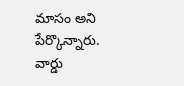మాసం అని పేర్కొన్నారు. వార్డు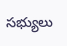సభ్యులు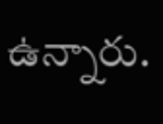ఉన్నారు.